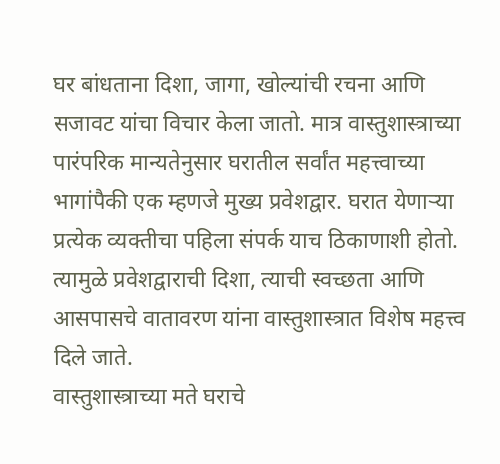घर बांधताना दिशा, जागा, खोल्यांची रचना आणि सजावट यांचा विचार केला जातो. मात्र वास्तुशास्त्राच्या पारंपरिक मान्यतेनुसार घरातील सर्वांत महत्त्वाच्या भागांपैकी एक म्हणजे मुख्य प्रवेशद्वार. घरात येणाऱ्या प्रत्येक व्यक्तीचा पहिला संपर्क याच ठिकाणाशी होतो. त्यामुळे प्रवेशद्वाराची दिशा, त्याची स्वच्छता आणि आसपासचे वातावरण यांना वास्तुशास्त्रात विशेष महत्त्व दिले जाते.
वास्तुशास्त्राच्या मते घराचे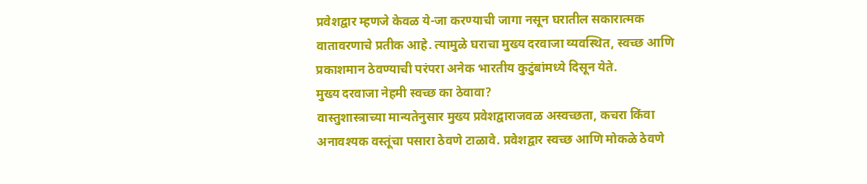प्रवेशद्वार म्हणजे केवळ ये-जा करण्याची जागा नसून घरातील सकारात्मक वातावरणाचे प्रतीक आहे. त्यामुळे घराचा मुख्य दरवाजा व्यवस्थित, स्वच्छ आणि प्रकाशमान ठेवण्याची परंपरा अनेक भारतीय कुटुंबांमध्ये दिसून येते.
मुख्य दरवाजा नेहमी स्वच्छ का ठेवावा?
वास्तुशास्त्राच्या मान्यतेनुसार मुख्य प्रवेशद्वाराजवळ अस्वच्छता, कचरा किंवा अनावश्यक वस्तूंचा पसारा ठेवणे टाळावे. प्रवेशद्वार स्वच्छ आणि मोकळे ठेवणे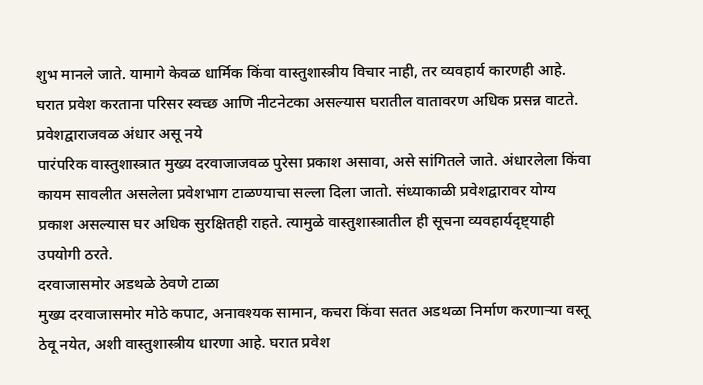शुभ मानले जाते. यामागे केवळ धार्मिक किंवा वास्तुशास्त्रीय विचार नाही, तर व्यवहार्य कारणही आहे. घरात प्रवेश करताना परिसर स्वच्छ आणि नीटनेटका असल्यास घरातील वातावरण अधिक प्रसन्न वाटते.
प्रवेशद्वाराजवळ अंधार असू नये
पारंपरिक वास्तुशास्त्रात मुख्य दरवाजाजवळ पुरेसा प्रकाश असावा, असे सांगितले जाते. अंधारलेला किंवा कायम सावलीत असलेला प्रवेशभाग टाळण्याचा सल्ला दिला जातो. संध्याकाळी प्रवेशद्वारावर योग्य प्रकाश असल्यास घर अधिक सुरक्षितही राहते. त्यामुळे वास्तुशास्त्रातील ही सूचना व्यवहार्यदृष्ट्याही उपयोगी ठरते.
दरवाजासमोर अडथळे ठेवणे टाळा
मुख्य दरवाजासमोर मोठे कपाट, अनावश्यक सामान, कचरा किंवा सतत अडथळा निर्माण करणाऱ्या वस्तू ठेवू नयेत, अशी वास्तुशास्त्रीय धारणा आहे. घरात प्रवेश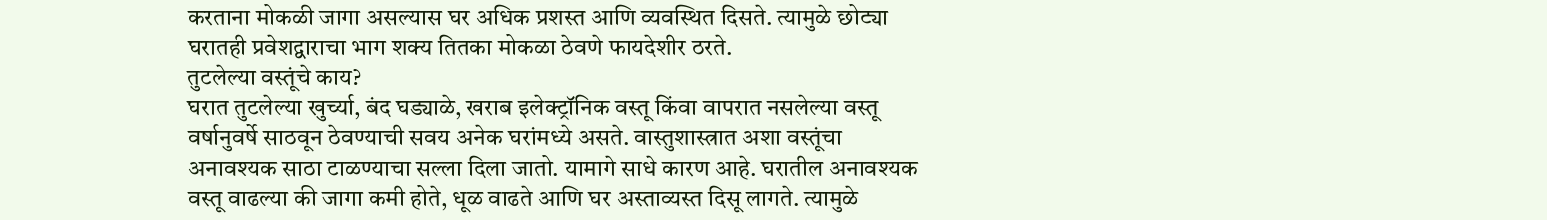करताना मोकळी जागा असल्यास घर अधिक प्रशस्त आणि व्यवस्थित दिसते. त्यामुळे छोट्या घरातही प्रवेशद्वाराचा भाग शक्य तितका मोकळा ठेवणे फायदेशीर ठरते.
तुटलेल्या वस्तूंचे काय?
घरात तुटलेल्या खुर्च्या, बंद घड्याळे, खराब इलेक्ट्रॉनिक वस्तू किंवा वापरात नसलेल्या वस्तू वर्षानुवर्षे साठवून ठेवण्याची सवय अनेक घरांमध्ये असते. वास्तुशास्त्रात अशा वस्तूंचा अनावश्यक साठा टाळण्याचा सल्ला दिला जातो. यामागे साधे कारण आहे. घरातील अनावश्यक वस्तू वाढल्या की जागा कमी होते, धूळ वाढते आणि घर अस्ताव्यस्त दिसू लागते. त्यामुळे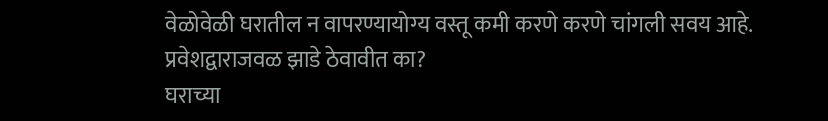वेळोवेळी घरातील न वापरण्यायोग्य वस्तू कमी करणे करणे चांगली सवय आहे.
प्रवेशद्वाराजवळ झाडे ठेवावीत का?
घराच्या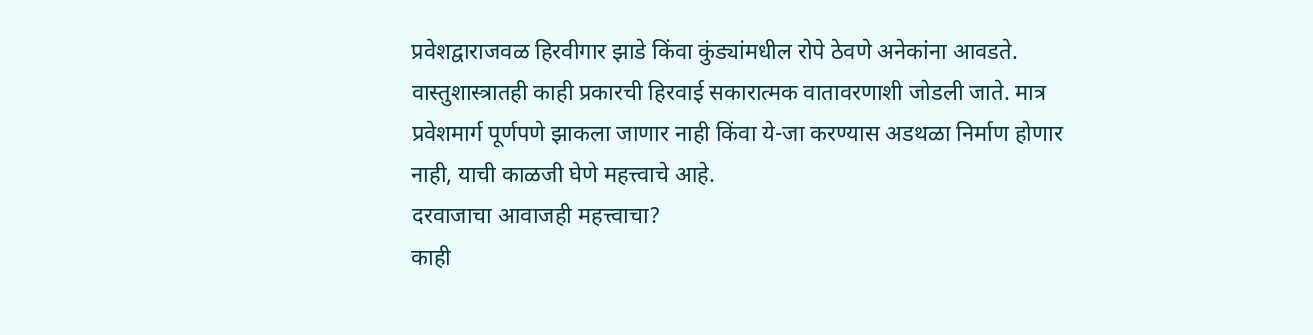प्रवेशद्वाराजवळ हिरवीगार झाडे किंवा कुंड्यांमधील रोपे ठेवणे अनेकांना आवडते. वास्तुशास्त्रातही काही प्रकारची हिरवाई सकारात्मक वातावरणाशी जोडली जाते. मात्र प्रवेशमार्ग पूर्णपणे झाकला जाणार नाही किंवा ये-जा करण्यास अडथळा निर्माण होणार नाही, याची काळजी घेणे महत्त्वाचे आहे.
दरवाजाचा आवाजही महत्त्वाचा?
काही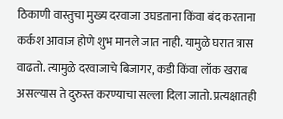ठिकाणी वास्तुचा मुख्य दरवाजा उघडताना किंवा बंद करताना कर्कश आवाज होणे शुभ मानले जात नाही. यामुळे घरात त्रास वाढतो. त्यामुळे दरवाजाचे बिजागर, कडी किंवा लॉक खराब असल्यास ते दुरुस्त करण्याचा सल्ला दिला जातो. प्रत्यक्षातही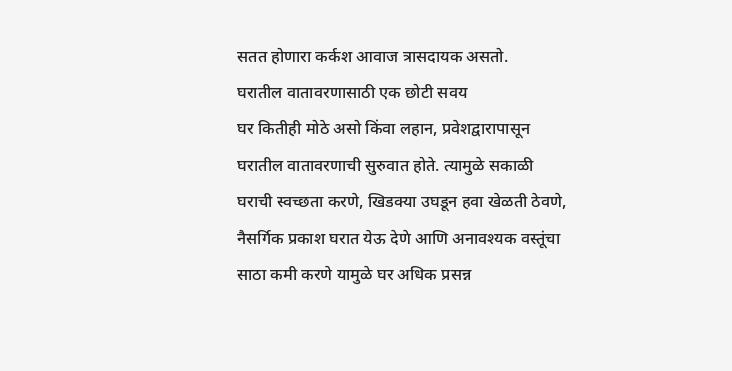सतत होणारा कर्कश आवाज त्रासदायक असतो.
घरातील वातावरणासाठी एक छोटी सवय
घर कितीही मोठे असो किंवा लहान, प्रवेशद्वारापासून घरातील वातावरणाची सुरुवात होते. त्यामुळे सकाळी घराची स्वच्छता करणे, खिडक्या उघडून हवा खेळती ठेवणे, नैसर्गिक प्रकाश घरात येऊ देणे आणि अनावश्यक वस्तूंचा साठा कमी करणे यामुळे घर अधिक प्रसन्न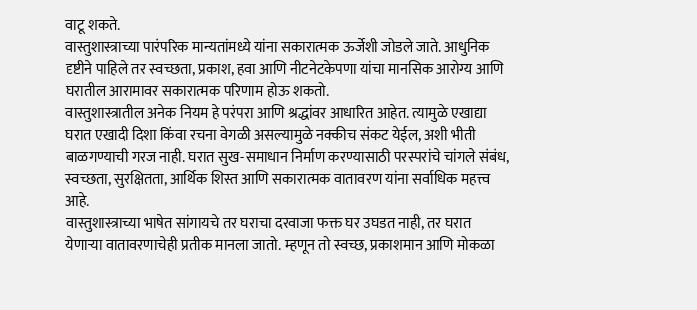वाटू शकते.
वास्तुशास्त्राच्या पारंपरिक मान्यतांमध्ये यांना सकारात्मक ऊर्जेशी जोडले जाते. आधुनिक दृष्टीने पाहिले तर स्वच्छता, प्रकाश, हवा आणि नीटनेटकेपणा यांचा मानसिक आरोग्य आणि घरातील आरामावर सकारात्मक परिणाम होऊ शकतो.
वास्तुशास्त्रातील अनेक नियम हे परंपरा आणि श्रद्धांवर आधारित आहेत. त्यामुळे एखाद्या घरात एखादी दिशा किंवा रचना वेगळी असल्यामुळे नक्कीच संकट येईल, अशी भीती बाळगण्याची गरज नाही. घरात सुख-समाधान निर्माण करण्यासाठी परस्परांचे चांगले संबंध, स्वच्छता, सुरक्षितता, आर्थिक शिस्त आणि सकारात्मक वातावरण यांना सर्वाधिक महत्त्व आहे.
वास्तुशास्त्राच्या भाषेत सांगायचे तर घराचा दरवाजा फक्त घर उघडत नाही, तर घरात येणाऱ्या वातावरणाचेही प्रतीक मानला जातो. म्हणून तो स्वच्छ, प्रकाशमान आणि मोकळा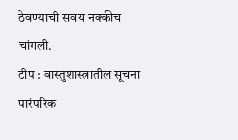ठेवण्याची सवय नक्कीच चांगली.
टीप : वास्तुशास्त्रातील सूचना पारंपरिक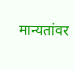मान्यतांवर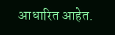आधारित आहेत.